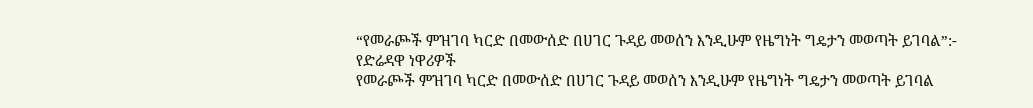“የመራጮች ምዝገባ ካርድ በመውሰድ በሀገር ጉዳይ መወሰን እንዲሁም የዜግነት ግዴታን መወጣት ይገባል”:- የድሬዳዋ ነዋሪዎች
የመራጮች ምዝገባ ካርድ በመውሰድ በሀገር ጉዳይ መወሰን እንዲሁም የዜግነት ግዴታን መወጣት ይገባል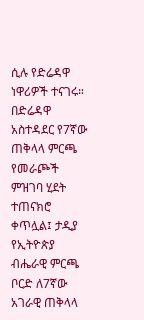ሲሉ የድሬዳዋ ነዋሪዎች ተናገሩ። በድሬዳዋ አስተዳደር የ7ኛው ጠቅላላ ምርጫ የመራጮች ምዝገባ ሂደት ተጠናክሮ ቀጥሏል፤ ታዲያ የኢትዮጵያ ብሔራዊ ምርጫ ቦርድ ለ7ኛው አገራዊ ጠቅላላ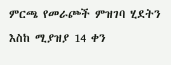ምርጫ የመራጮች ምዝገባ ሂደትን እስከ ሚያዝያ 14 ቀን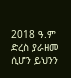2018 ዓ.ም ድረስ ያራዘመ ሲሆን ይህንን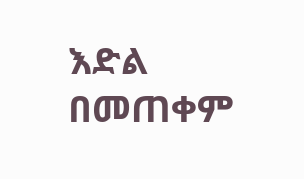እድል በመጠቀም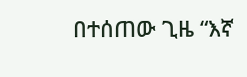በተሰጠው ጊዜ “እኛ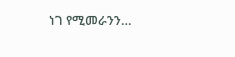ነገ የሚመራንን…